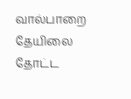வால்பாறை தேயிலை தோட்ட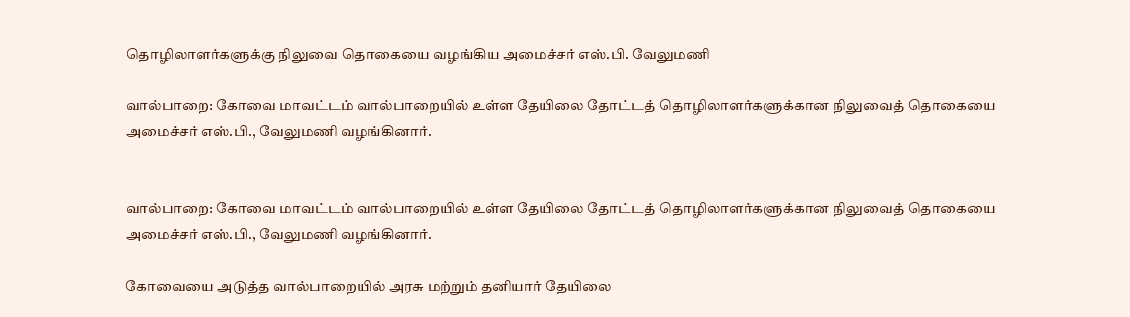தொழிலாளர்களுக்கு நிலுவை தொகையை வழங்கிய அமைச்சர் எஸ்.பி. வேலுமணி

வால்பாறை: கோவை மாவட்டம் வால்பாறையில் உள்ள தேயிலை தோட்டத் தொழிலாளர்களுக்கான நிலுவைத் தொகையை அமைச்சர் எஸ்.பி., வேலுமணி வழங்கினார்.


வால்பாறை: கோவை மாவட்டம் வால்பாறையில் உள்ள தேயிலை தோட்டத் தொழிலாளர்களுக்கான நிலுவைத் தொகையை அமைச்சர் எஸ்.பி., வேலுமணி வழங்கினார்.

கோவையை அடுத்த வால்பாறையில் அரசு மற்றும் தனியார் தேயிலை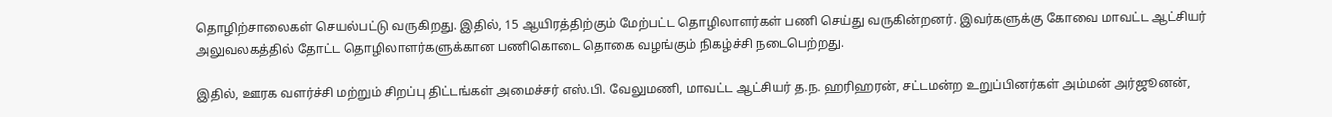தொழிற்சாலைகள் செயல்பட்டு வருகிறது. இதில், 15 ஆயிரத்திற்கும் மேற்பட்ட தொழிலாளர்கள் பணி செய்து வருகின்றனர். இவர்களுக்கு கோவை மாவட்ட ஆட்சியர் அலுவலகத்தில் தோட்ட தொழிலாளர்களுக்கான பணிகொடை தொகை வழங்கும் நிகழ்ச்சி நடைபெற்றது.

இதில், ஊரக வளர்ச்சி மற்றும் சிறப்பு திட்டங்கள் அமைச்சர் எஸ்.பி. வேலுமணி, மாவட்ட ஆட்சியர் த.ந. ஹரிஹரன், சட்டமன்ற உறுப்பினர்கள் அம்மன் அர்ஜூனன்,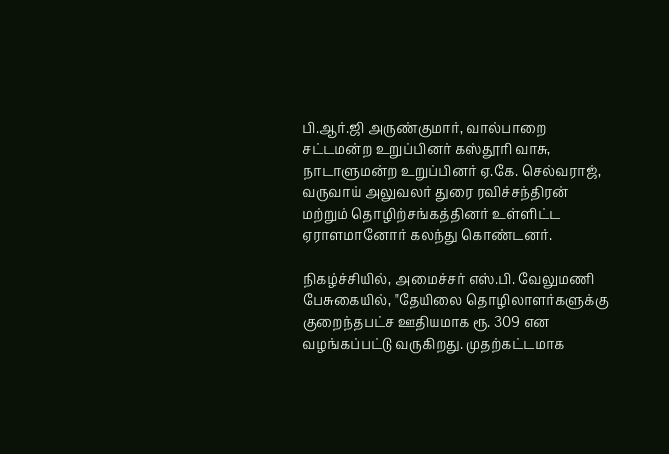பி.ஆர்.ஜி அருண்குமார், வால்பாறை சட்டமன்ற உறுப்பினர் கஸ்தூரி வாசு, நாடாளுமன்ற உறுப்பினர் ஏ.கே. செல்வராஜ், வருவாய் அலுவலர் துரை ரவிச்சந்திரன் மற்றும் தொழிற்சங்கத்தினர் உள்ளிட்ட ஏராளமானோர் கலந்து கொண்டனர்.

நிகழ்ச்சியில், அமைச்சர் எஸ்.பி. வேலுமணி பேசுகையில், "தேயிலை தொழிலாளர்களுக்கு குறைந்தபட்ச ஊதியமாக ரூ. 309 என வழங்கப்பட்டு வருகிறது. முதற்கட்டமாக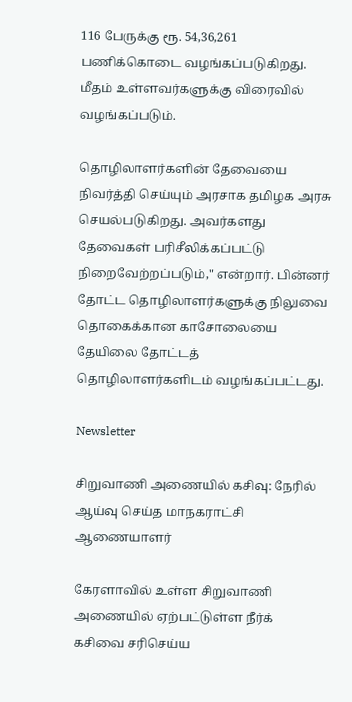116 பேருக்கு ரூ. 54,36,261 பணிக்கொடை வழங்கப்படுகிறது. மீதம் உள்ளவர்களுக்கு விரைவில் வழங்கப்படும்.

தொழிலாளர்களின் தேவையை நிவர்த்தி செய்யும் அரசாக தமிழக அரசு செயல்படுகிறது. அவர்களது தேவைகள் பரிசீலிக்கப்பட்டு நிறைவேற்றப்படும்," என்றார். பின்னர் தோட்ட தொழிலாளர்களுக்கு நிலுவை தொகைக்கான காசோலையை தேயிலை தோட்டத் தொழிலாளர்களிடம் வழங்கப்பட்டது.

Newsletter

சிறுவாணி அணையில் கசிவு: நேரில் ஆய்வு செய்த மாநகராட்சி ஆணையாளர்

கேரளாவில் உள்ள சிறுவாணி அணையில் ஏற்பட்டுள்ள நீர்க் கசிவை சரிசெய்ய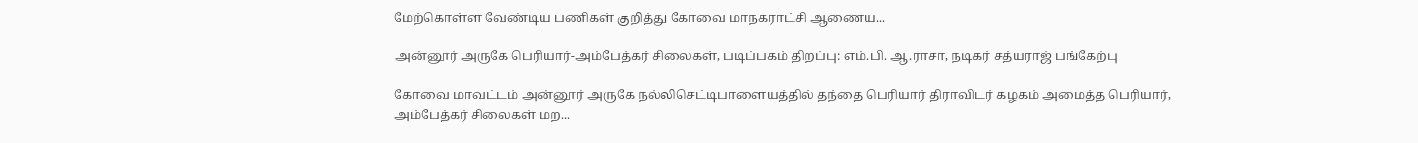மேற்கொள்ள வேண்டிய பணிகள் குறித்து கோவை மாநகராட்சி ஆணைய...

அன்னூர் அருகே பெரியார்-அம்பேத்கர் சிலைகள், படிப்பகம் திறப்பு: எம்.பி. ஆ.ராசா, நடிகர் சத்யராஜ் பங்கேற்பு

கோவை மாவட்டம் அன்னூர் அருகே நல்லிசெட்டிபாளையத்தில் தந்தை பெரியார் திராவிடர் கழகம் அமைத்த பெரியார், அம்பேத்கர் சிலைகள் மற...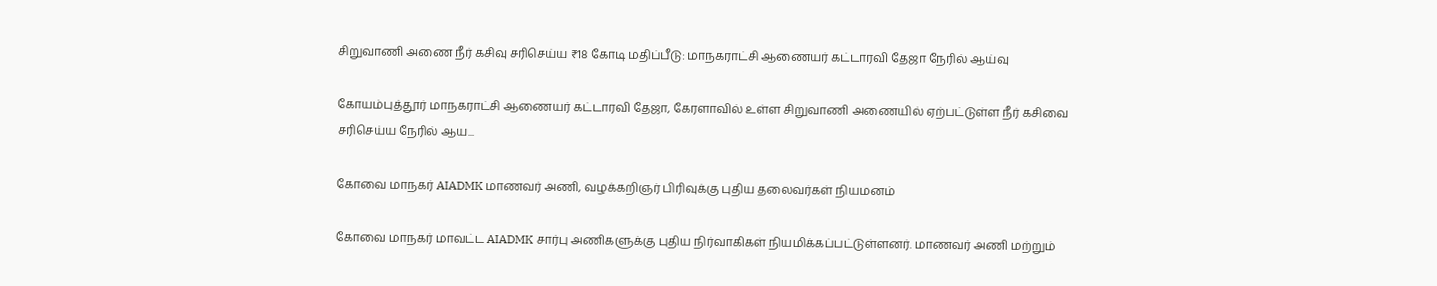சிறுவாணி அணை நீர் கசிவு சரிசெய்ய ₹18 கோடி மதிப்பீடு: மாநகராட்சி ஆணையர் கட்டாரவி தேஜா நேரில் ஆய்வு

கோயம்புத்தூர் மாநகராட்சி ஆணையர் கட்டாரவி தேஜா, கேரளாவில் உள்ள சிறுவாணி அணையில் ஏற்பட்டுள்ள நீர் கசிவை சரிசெய்ய நேரில் ஆய...

கோவை மாநகர் AIADMK மாணவர் அணி, வழக்கறிஞர் பிரிவுக்கு புதிய தலைவர்கள் நியமனம்

கோவை மாநகர் மாவட்ட AIADMK சார்பு அணிகளுக்கு புதிய நிர்வாகிகள் நியமிக்கப்பட்டுள்ளனர். மாணவர் அணி மற்றும்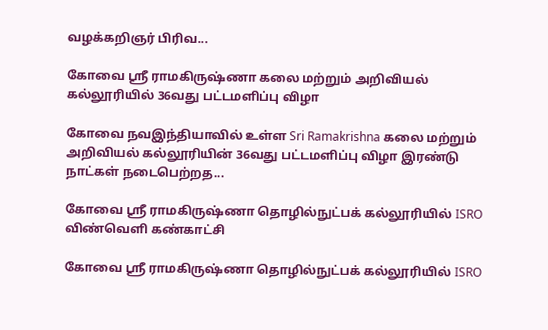வழக்கறிஞர் பிரிவ...

கோவை ஸ்ரீ ராமகிருஷ்ணா கலை மற்றும் அறிவியல் கல்லூரியில் 36வது பட்டமளிப்பு விழா

கோவை நவஇந்தியாவில் உள்ள Sri Ramakrishna கலை மற்றும் அறிவியல் கல்லூரியின் 36வது பட்டமளிப்பு விழா இரண்டு நாட்கள் நடைபெற்றத...

கோவை ஸ்ரீ ராமகிருஷ்ணா தொழில்நுட்பக் கல்லூரியில் ISRO விண்வெளி கண்காட்சி

கோவை ஸ்ரீ ராமகிருஷ்ணா தொழில்நுட்பக் கல்லூரியில் ISRO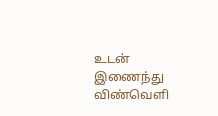உடன் இணைந்து விண்வெளி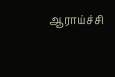ஆராய்ச்சி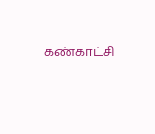கண்காட்சி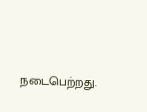நடைபெற்றது.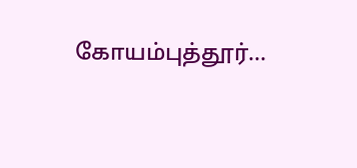கோயம்புத்தூர்...